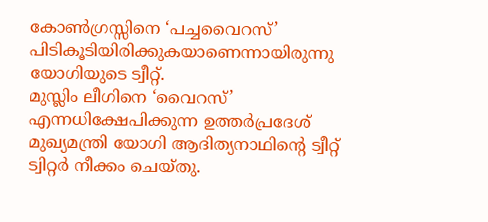കോൺഗ്രസ്സിനെ ‘പച്ചവൈറസ്’ പിടികൂടിയിരിക്കുകയാണെന്നായിരുന്നു യോഗിയുടെ ട്വീറ്റ്.
മുസ്ലിം ലീഗിനെ ‘വൈറസ്’ എന്നധിക്ഷേപിക്കുന്ന ഉത്തർപ്രദേശ് മുഖ്യമന്ത്രി യോഗി ആദിത്യനാഥിന്റെ ട്വീറ്റ് ട്വിറ്റർ നീക്കം ചെയ്തു.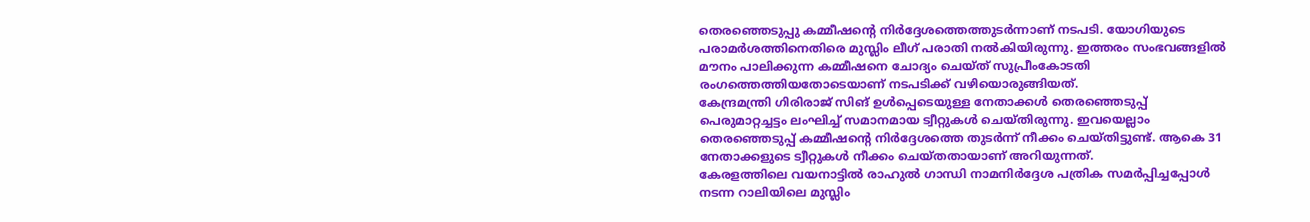തെരഞ്ഞെടുപ്പു കമ്മീഷന്റെ നിർദ്ദേശത്തെത്തുടർന്നാണ് നടപടി. യോഗിയുടെ പരാമർശത്തിനെതിരെ മുസ്ലിം ലീഗ് പരാതി നൽകിയിരുന്നു. ഇത്തരം സംഭവങ്ങളിൽ മൗനം പാലിക്കുന്ന കമ്മീഷനെ ചോദ്യം ചെയ്ത് സുപ്രീംകോടതി രംഗത്തെത്തിയതോടെയാണ് നടപടിക്ക് വഴിയൊരുങ്ങിയത്.
കേന്ദ്രമന്ത്രി ഗിരിരാജ് സിങ് ഉൾപ്പെടെയുള്ള നേതാക്കൾ തെരഞ്ഞെടുപ്പ് പെരുമാറ്റച്ചട്ടം ലംഘിച്ച് സമാനമായ ട്വീറ്റുകൾ ചെയ്തിരുന്നു. ഇവയെല്ലാം തെരഞ്ഞെടുപ്പ് കമ്മീഷന്റെ നിർദ്ദേശത്തെ തുടർന്ന് നീക്കം ചെയ്തിട്ടുണ്ട്. ആകെ 31 നേതാക്കളുടെ ട്വീറ്റുകൾ നീക്കം ചെയ്തതായാണ് അറിയുന്നത്.
കേരളത്തിലെ വയനാട്ടിൽ രാഹുൽ ഗാന്ധി നാമനിർദ്ദേശ പത്രിക സമർപ്പിച്ചപ്പോൾ നടന്ന റാലിയിലെ മുസ്ലിം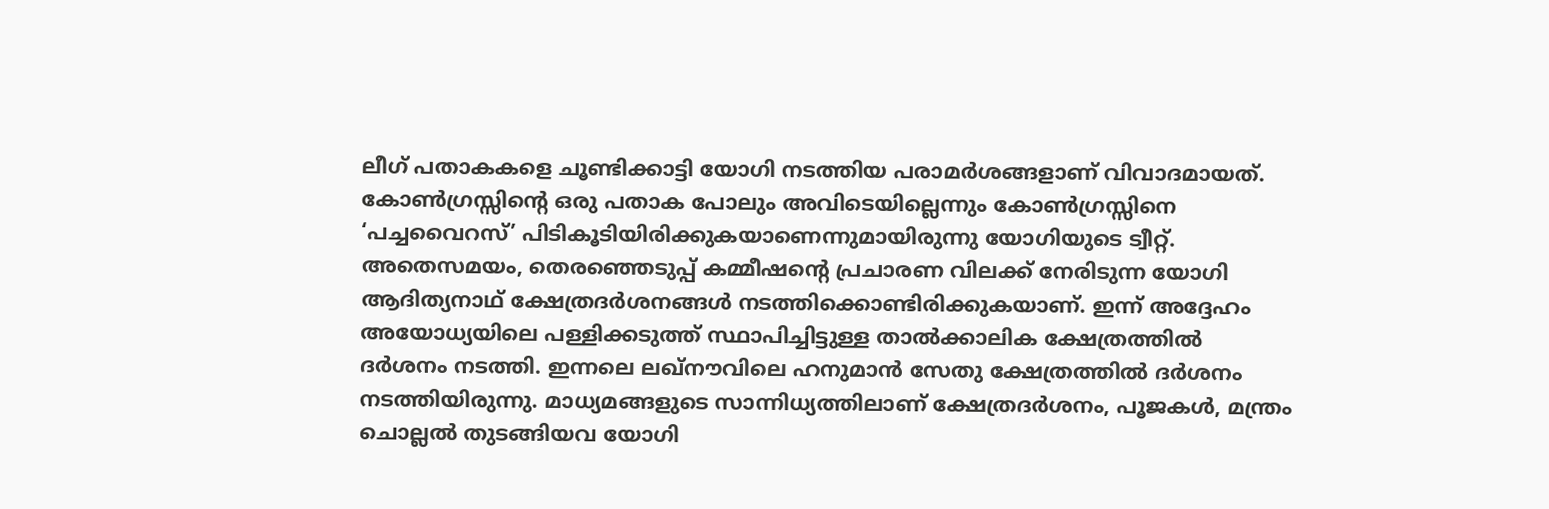ലീഗ് പതാകകളെ ചൂണ്ടിക്കാട്ടി യോഗി നടത്തിയ പരാമർശങ്ങളാണ് വിവാദമായത്. കോൺഗ്രസ്സിന്റെ ഒരു പതാക പോലും അവിടെയില്ലെന്നും കോൺഗ്രസ്സിനെ ‘പച്ചവൈറസ്’ പിടികൂടിയിരിക്കുകയാണെന്നുമായിരുന്നു യോഗിയുടെ ട്വീറ്റ്.
അതെസമയം, തെരഞ്ഞെടുപ്പ് കമ്മീഷന്റെ പ്രചാരണ വിലക്ക് നേരിടുന്ന യോഗി ആദിത്യനാഥ് ക്ഷേത്രദർശനങ്ങൾ നടത്തിക്കൊണ്ടിരിക്കുകയാണ്. ഇന്ന് അദ്ദേഹം അയോധ്യയിലെ പള്ളിക്കടുത്ത് സ്ഥാപിച്ചിട്ടുള്ള താൽക്കാലിക ക്ഷേത്രത്തിൽ ദർശനം നടത്തി. ഇന്നലെ ലഖ്നൗവിലെ ഹനുമാൻ സേതു ക്ഷേത്രത്തിൽ ദർശനം നടത്തിയിരുന്നു. മാധ്യമങ്ങളുടെ സാന്നിധ്യത്തിലാണ് ക്ഷേത്രദർശനം, പൂജകൾ, മന്ത്രം ചൊല്ലൽ തുടങ്ങിയവ യോഗി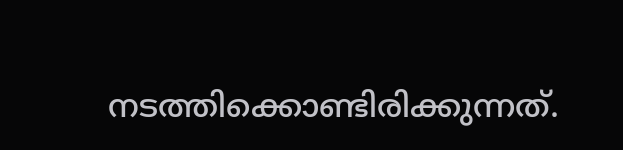നടത്തിക്കൊണ്ടിരിക്കുന്നത്.